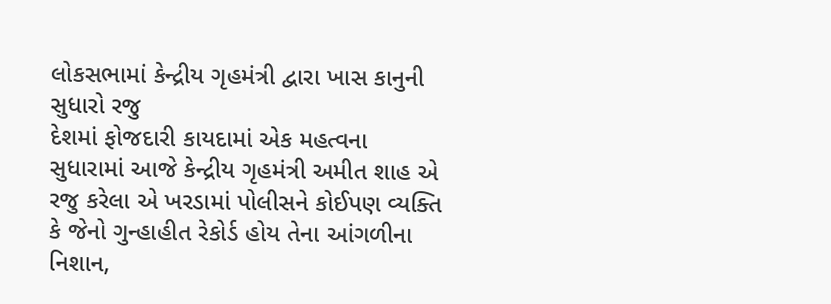લોકસભામાં કેન્દ્રીય ગૃહમંત્રી દ્વારા ખાસ કાનુની સુધારો રજુ
દેશમાં ફોજદારી કાયદામાં એક મહત્વના સુધારામાં આજે કેન્દ્રીય ગૃહમંત્રી અમીત શાહ એ રજુ કરેલા એ ખરડામાં પોલીસને કોઈપણ વ્યક્તિ કે જેનો ગુન્હાહીત રેકોર્ડ હોય તેના આંગળીના નિશાન,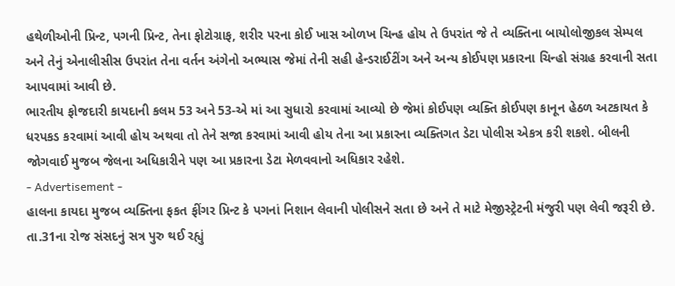હથેળીઓની પ્રિન્ટ, પગની પ્રિન્ટ, તેના ફોટોગ્રાફ, શરીર પરના કોઈ ખાસ ઓળખ ચિન્હ હોય તે ઉપરાંત જે તે વ્યક્તિના બાયોલોજીકલ સેમ્પલ અને તેનું એનાલીસીસ ઉપરાંત તેના વર્તન અંગેનો અભ્યાસ જેમાં તેની સહી હેન્ડરાઈટીંગ અને અન્ય કોઈપણ પ્રકારના ચિન્હો સંગ્રહ કરવાની સતા આપવામાં આવી છે.
ભારતીય ફોજદારી કાયદાની કલમ 53 અને 53-એ માં આ સુધારો કરવામાં આવ્યો છે જેમાં કોઈપણ વ્યક્તિ કોઈપણ કાનૂન હેઠળ અટકાયત કે ધરપકડ કરવામાં આવી હોય અથવા તો તેને સજા કરવામાં આવી હોય તેના આ પ્રકારના વ્યક્તિગત ડેટા પોલીસ એકત્ર કરી શકશે. બીલની જોગવાઈ મુજબ જેલના અધિકારીને પણ આ પ્રકારના ડેટા મેળવવાનો અધિકાર રહેશે.
- Advertisement -
હાલના કાયદા મુજબ વ્યક્તિના ફકત ફીંગર પ્રિન્ટ કે પગનાં નિશાન લેવાની પોલીસને સતા છે અને તે માટે મેજીસ્ટ્રેટની મંજુરી પણ લેવી જરૂરી છે. તા.31ના રોજ સંસદનું સત્ર પુરુ થઈ રહ્યું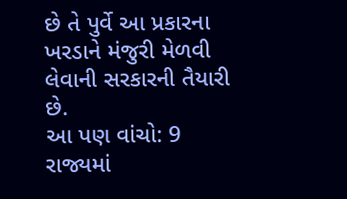છે તે પુર્વે આ પ્રકારના ખરડાને મંજુરી મેળવી લેવાની સરકારની તૈયારી છે.
આ પણ વાંચો: 9 રાજ્યમાં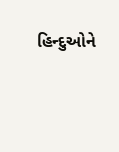હિન્દુઓને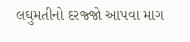લઘુમતીનો દરજ્જો આપવા માગ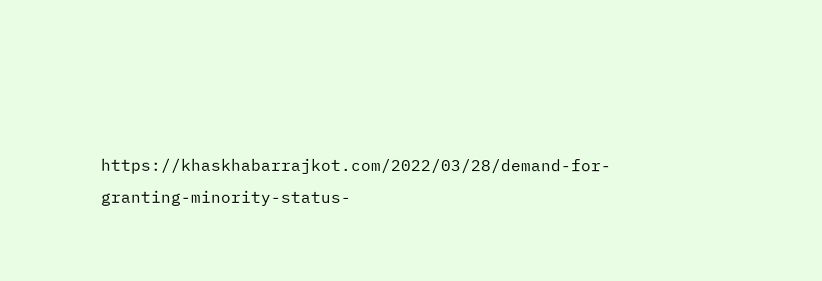https://khaskhabarrajkot.com/2022/03/28/demand-for-granting-minority-status-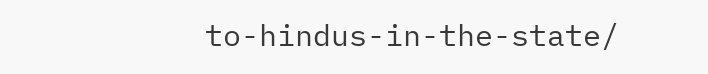to-hindus-in-the-state/